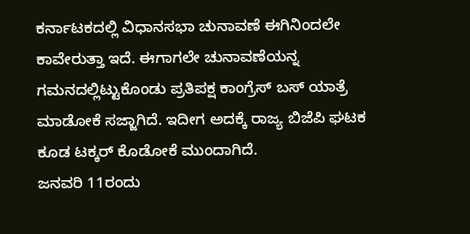ಕರ್ನಾಟಕದಲ್ಲಿ ವಿಧಾನಸಭಾ ಚುನಾವಣೆ ಈಗಿನಿಂದಲೇ ಕಾವೇರುತ್ತಾ ಇದೆ. ಈಗಾಗಲೇ ಚುನಾವಣೆಯನ್ನ ಗಮನದಲ್ಲಿಟ್ಟುಕೊಂಡು ಪ್ರತಿಪಕ್ಷ ಕಾಂಗ್ರೆಸ್ ಬಸ್ ಯಾತ್ರೆ ಮಾಡೋಕೆ ಸಜ್ಜಾಗಿದೆ. ಇದೀಗ ಅದಕ್ಕೆ ರಾಜ್ಯ ಬಿಜೆಪಿ ಘಟಕ ಕೂಡ ಟಕ್ಕರ್ ಕೊಡೋಕೆ ಮುಂದಾಗಿದೆ.
ಜನವರಿ 11ರಂದು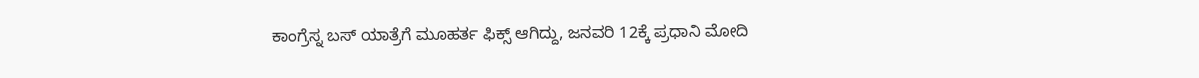ಕಾಂಗ್ರೆಸ್ನ ಬಸ್ ಯಾತ್ರೆಗೆ ಮೂಹರ್ತ ಫಿಕ್ಸ್ ಆಗಿದ್ದು, ಜನವರಿ 12ಕ್ಕೆ ಪ್ರಧಾನಿ ಮೋದಿ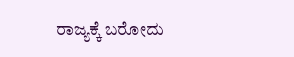ರಾಜ್ಯಕ್ಕೆ ಬರೋದು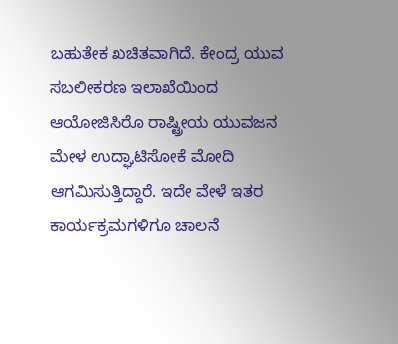ಬಹುತೇಕ ಖಚಿತವಾಗಿದೆ. ಕೇಂದ್ರ ಯುವ ಸಬಲೀಕರಣ ಇಲಾಖೆಯಿಂದ ಆಯೋಜಿಸಿರೊ ರಾಷ್ಟ್ರೀಯ ಯುವಜನ ಮೇಳ ಉದ್ಘಾಟಿಸೋಕೆ ಮೋದಿ ಆಗಮಿಸುತ್ತಿದ್ದಾರೆ. ಇದೇ ವೇಳೆ ಇತರ ಕಾರ್ಯಕ್ರಮಗಳಿಗೂ ಚಾಲನೆ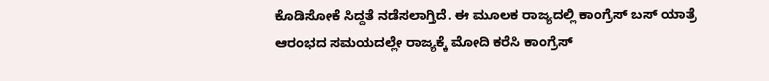ಕೊಡಿಸೋಕೆ ಸಿದ್ದತೆ ನಡೆಸಲಾಗ್ತಿದೆ. ಈ ಮೂಲಕ ರಾಜ್ಯದಲ್ಲಿ ಕಾಂಗ್ರೆಸ್ ಬಸ್ ಯಾತ್ರೆ ಆರಂಭದ ಸಮಯದಲ್ಲೇ ರಾಜ್ಯಕ್ಕೆ ಮೋದಿ ಕರೆಸಿ ಕಾಂಗ್ರೆಸ್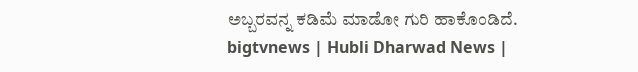ಅಬ್ಬರವನ್ನ ಕಡಿಮೆ ಮಾಡೋ ಗುರಿ ಹಾಕೊಂಡಿದೆ.
bigtvnews | Hubli Dharwad News |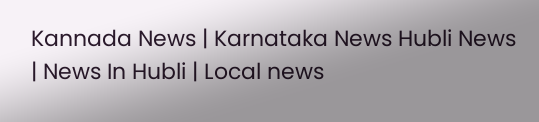Kannada News | Karnataka News Hubli News | News In Hubli | Local news